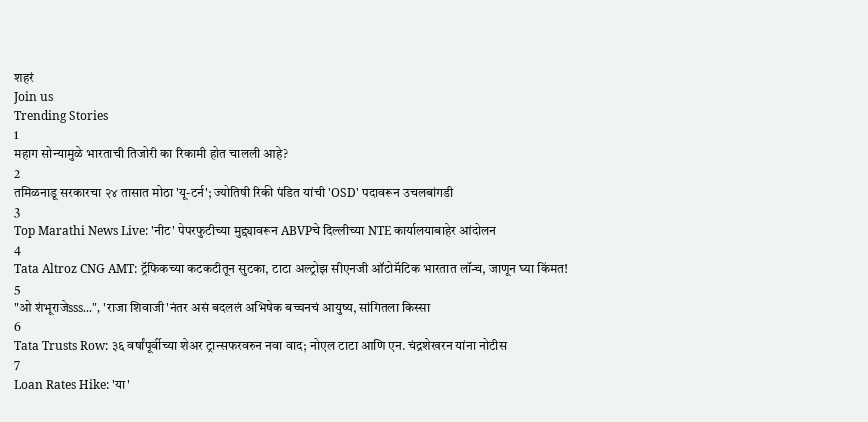शहरं
Join us
Trending Stories
1
महाग सोन्यामुळे भारताची तिजोरी का रिकामी होत चालली आहे?
2
तमिळनाडू सरकारचा २४ तासात मोठा 'यू-टर्न'; ज्योतिषी रिकी पंडित यांची 'OSD' पदावरून उचलबांगडी
3
Top Marathi News Live: 'नीट' पेपरफुटीच्या मुद्द्यावरून ABVPचे दिल्लीच्या NTE कार्यालयाबाहेर आंदोलन
4
Tata Altroz CNG AMT: ट्रॅफिकच्या कटकटीतून सुटका, टाटा अल्ट्रोझ सीएनजी ऑटोमॅटिक भारतात लॉन्च, जाणून घ्या किंमत!
5
"ओ शंभूराजेsss...", 'राजा शिवाजी'नंतर असं बदललं अभिषेक बच्चनचं आयुष्य, सांगितला किस्सा
6
Tata Trusts Row: ३६ वर्षांपूर्वीच्या शेअर ट्रान्सफरवरुन नवा वाद; नोएल टाटा आणि एन. चंद्रशेखरन यांना नोटीस
7
Loan Rates Hike: 'या'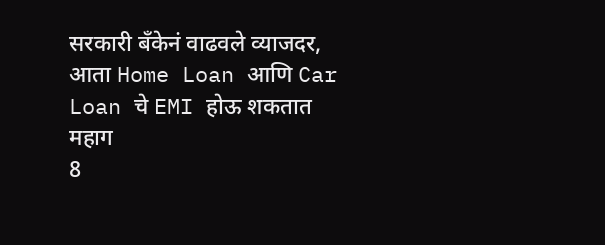सरकारी बँकेनं वाढवले व्याजदर, आता Home Loan आणि Car Loan चे EMI होऊ शकतात महाग
8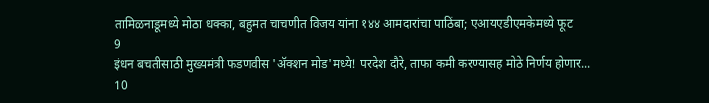तामिळनाडूमध्ये मोठा धक्का, बहुमत चाचणीत विजय यांना १४४ आमदारांचा पाठिंबा; एआयएडीएमकेमध्ये फूट
9
इंधन बचतीसाठी मुख्यमंत्री फडणवीस 'ॲक्शन मोड'मध्ये! परदेश दौरे, ताफा कमी करण्यासह मोठे निर्णय होणार...
10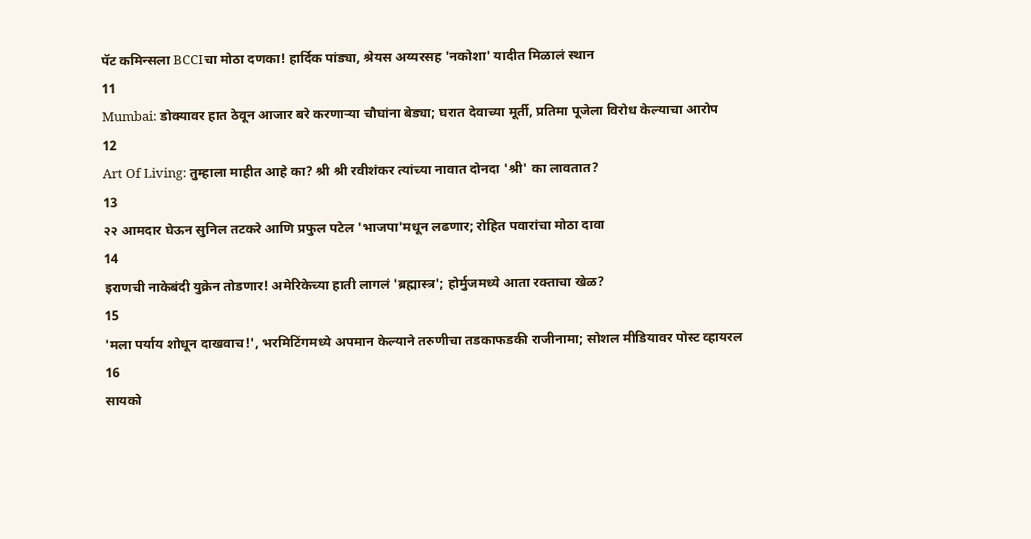पॅट कमिन्सला BCCIचा मोठा दणका! हार्दिक पांड्या, श्रेयस अय्यरसह 'नकोशा' यादीत मिळालं स्थान
11
Mumbai: डोक्यावर हात ठेवून आजार बरे करणाऱ्या चौघांना बेड्या; घरात देवाच्या मूर्ती, प्रतिमा पूजेला विरोध केल्याचा आरोप
12
Art Of Living: तुम्हाला माहीत आहे का? श्री श्री रवीशंकर त्यांच्या नावात दोनदा 'श्री' का लावतात?
13
२२ आमदार घेऊन सुनिल तटकरे आणि प्रफुल पटेल 'भाजपा'मधून लढणार; रोहित पवारांचा मोठा दावा
14
इराणची नाकेबंदी युक्रेन तोडणार! अमेरिकेच्या हाती लागलं 'ब्रह्मास्त्र'; होर्मुजमध्ये आता रक्ताचा खेळ?
15
'मला पर्याय शोधून दाखवाच!', भरमिटिंगमध्ये अपमान केल्याने तरुणीचा तडकाफडकी राजीनामा; सोशल मीडियावर पोस्ट व्हायरल
16
सायको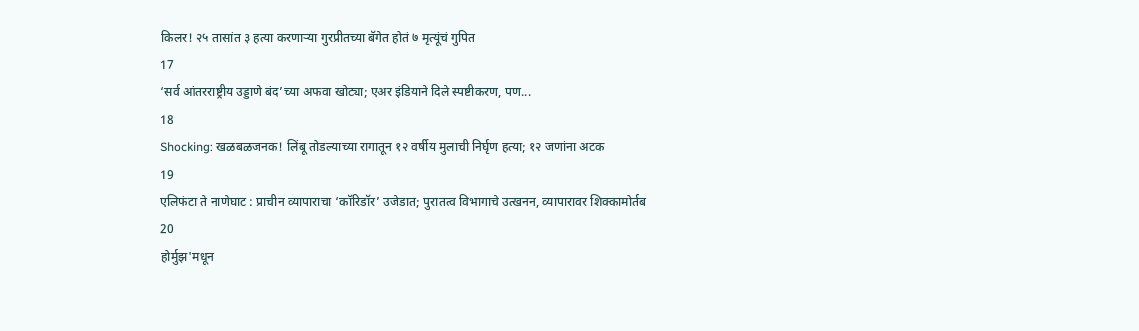किलर! २५ तासांत ३ हत्या करणाऱ्या गुरप्रीतच्या बॅगेत होतं ७ मृत्यूंचं गुपित
17
‘सर्व आंतरराष्ट्रीय उड्डाणे बंद’च्या अफवा खोट्या; एअर इंडियाने दिले स्पष्टीकरण, पण...
18
Shocking: खळबळजनक! लिंबू तोडल्याच्या रागातून १२ वर्षीय मुलाची निर्घृण हत्या; १२ जणांना अटक
19
एलिफंटा ते नाणेघाट : प्राचीन व्यापाराचा ‘कॉरिडॉर’ उजेडात; पुरातत्व विभागाचे उत्खनन, व्यापारावर शिक्कामोर्तब
20
होर्मुझ'मधून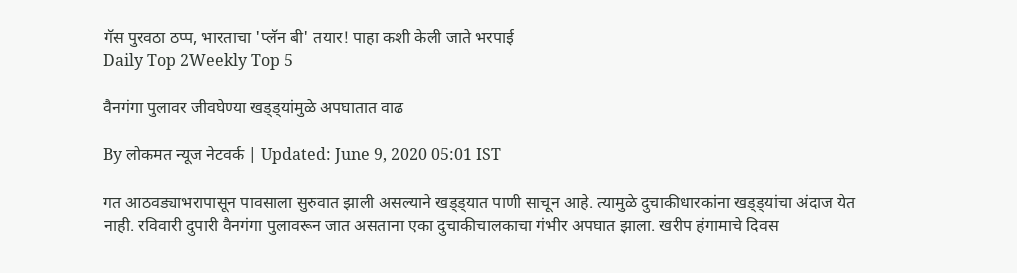गॅस पुरवठा ठप्प, भारताचा 'प्लॅन बी' तयार! पाहा कशी केली जाते भरपाई
Daily Top 2Weekly Top 5

वैनगंगा पुलावर जीवघेण्या खड्ड्यांमुळे अपघातात वाढ

By लोकमत न्यूज नेटवर्क | Updated: June 9, 2020 05:01 IST

गत आठवड्याभरापासून पावसाला सुरुवात झाली असल्याने खड्ड्यात पाणी साचून आहे. त्यामुळे दुचाकीधारकांना खड्ड्यांचा अंदाज येत नाही. रविवारी दुपारी वैनगंगा पुलावरून जात असताना एका दुचाकीचालकाचा गंभीर अपघात झाला. खरीप हंगामाचे दिवस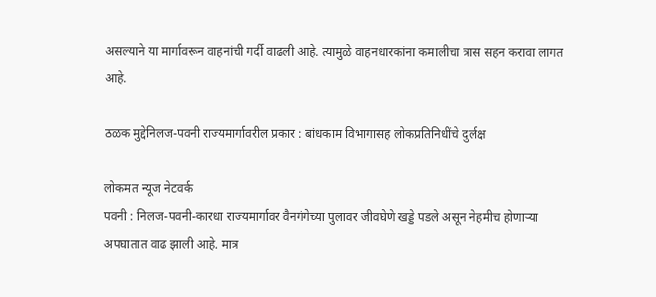असल्याने या मार्गावरून वाहनांची गर्दी वाढली आहे. त्यामुळे वाहनधारकांना कमालीचा त्रास सहन करावा लागत आहे.

ठळक मुद्देनिलज-पवनी राज्यमार्गावरील प्रकार : बांधकाम विभागासह लोकप्रतिनिधींचे दुर्लक्ष

लोकमत न्यूज नेटवर्क
पवनी : निलज-पवनी-कारधा राज्यमार्गावर वैनगंगेच्या पुलावर जीवघेणे खड्डे पडले असून नेहमीच होणाऱ्या अपघातात वाढ झाली आहे. मात्र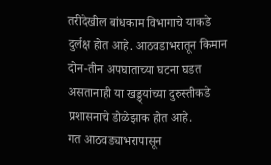तरीदेखील बांधकाम विभागाचे याकडे दुर्लक्ष होत आहे. आठवडाभरातून किमान दोन-तीन अपघाताच्या घटना घडत असतानाही या खड्ड्यांच्या दुरुस्तीकडे प्रशासनाचे डोळेझाक होत आहे.
गत आठवड्याभरापासून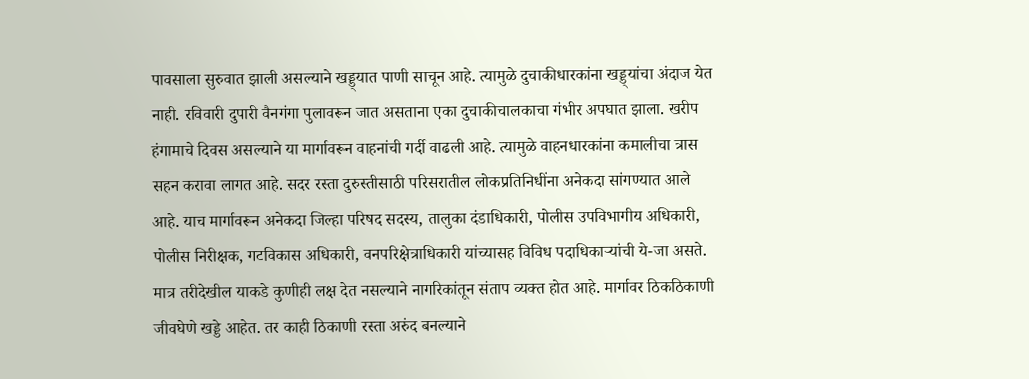पावसाला सुरुवात झाली असल्याने खड्ड्यात पाणी साचून आहे. त्यामुळे दुचाकीधारकांना खड्ड्यांचा अंदाज येत नाही. रविवारी दुपारी वैनगंगा पुलावरून जात असताना एका दुचाकीचालकाचा गंभीर अपघात झाला. खरीप हंगामाचे दिवस असल्याने या मार्गावरून वाहनांची गर्दी वाढली आहे. त्यामुळे वाहनधारकांना कमालीचा त्रास सहन करावा लागत आहे. सदर रस्ता दुरुस्तीसाठी परिसरातील लोकप्रतिनिधींना अनेकदा सांगण्यात आले आहे. याच मार्गावरून अनेकदा जिल्हा परिषद सदस्य, तालुका दंडाधिकारी, पोलीस उपविभागीय अधिकारी, पोलीस निरीक्षक, गटविकास अधिकारी, वनपरिक्षेत्राधिकारी यांच्यासह विविध पदाधिकाऱ्यांची ये-जा असते. मात्र तरीदेखील याकडे कुणीही लक्ष देत नसल्याने नागरिकांतून संताप व्यक्त होत आहे. मार्गावर ठिकठिकाणी जीवघेणे खड्डे आहेत. तर काही ठिकाणी रस्ता अरुंद बनल्याने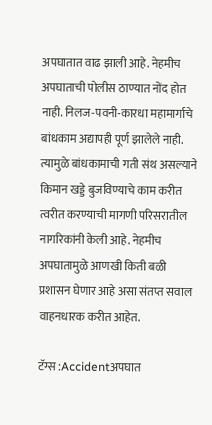अपघातात वाढ झाली आहे. नेहमीच अपघाताची पोलीस ठाण्यात नोंद होत नाही. निलज-पवनी-कारधा महामार्गाचे बांधकाम अद्यापही पूर्ण झालेले नाही. त्यामुळे बांधकामाची गती संथ असल्याने किमान खड्डे बुजविण्याचे काम करीत त्वरीत करण्याची मागणी परिसरातील नागरिकांनी केली आहे. नेहमीच अपघातामुळे आणखी किती बळी प्रशासन घेणार आहे असा संतप्त सवाल वाहनधारक करीत आहेत.

टॅग्स :Accidentअपघात